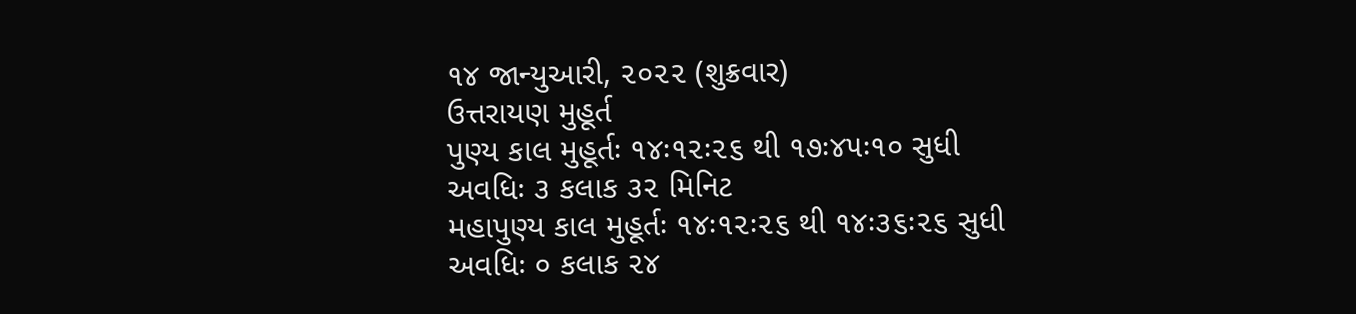૧૪ જાન્યુઆરી, ૨૦૨૨ (શુક્રવાર)
ઉત્તરાયણ મુહૂર્ત
પુણ્ય કાલ મુહૂર્તઃ ૧૪ઃ૧૨ઃ૨૬ થી ૧૭ઃ૪૫ઃ૧૦ સુધી
અવધિઃ ૩ કલાક ૩૨ મિનિટ
મહાપુણ્ય કાલ મુહૂર્તઃ ૧૪ઃ૧૨ઃ૨૬ થી ૧૪ઃ૩૬ઃ૨૬ સુધી
અવધિઃ ૦ કલાક ૨૪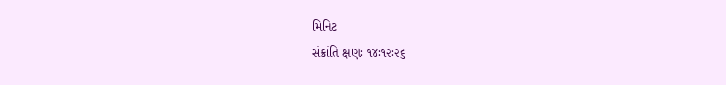મિનિટ
સંક્રાંતિ ક્ષણઃ ૧૪ઃ૧૨ઃ૨૬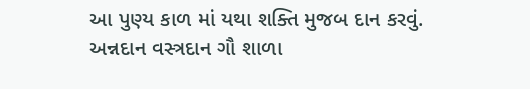આ પુણ્ય કાળ માં યથા શક્તિ મુજબ દાન કરવું.
અન્નદાન વસ્ત્રદાન ગૌ શાળા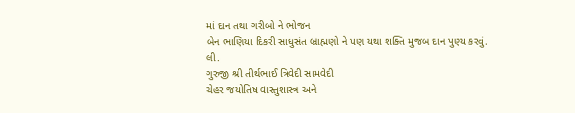માં દાન તથા ગરીબો ને ભોજન
બેન ભાણિયા દિકરી સાધુસંત બ્રાહ્મણો ને પણ યથા શક્તિ મુજબ દાન પુણ્ય કરવું.
લી.
ગુરુજી શ્રી તીર્થભાઈ ત્રિવેદી સામવેદી
ચેહર જયોતિષ વાસ્તુશાસ્ત્ર અને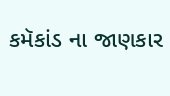કમૅકાંડ ના જાણકાર